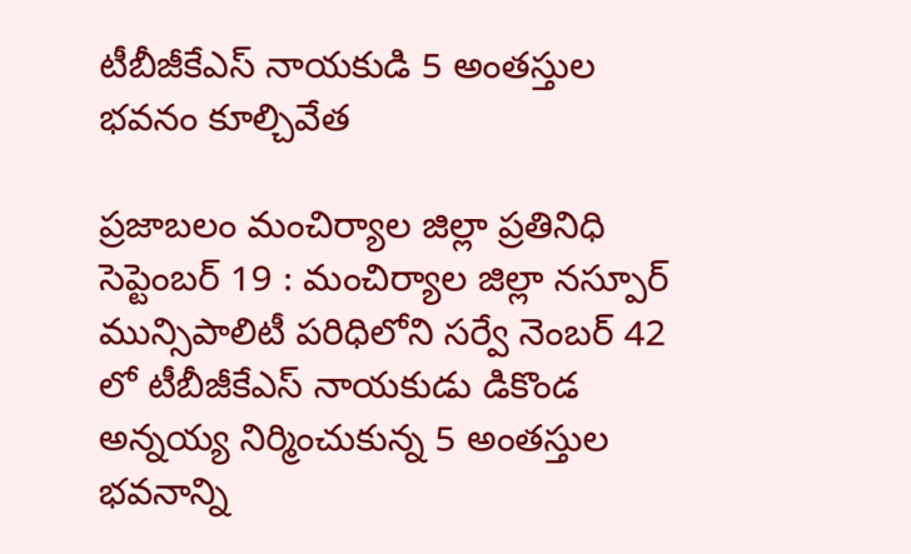టీబీజీకేఎస్ నాయకుడి 5 అంతస్తుల భవనం కూల్చివేత

ప్రజాబలం మంచిర్యాల జిల్లా ప్రతినిధి సెప్టెంబర్ 19 : మంచిర్యాల జిల్లా నస్పూర్ మున్సిపాలిటీ పరిధిలోని సర్వే నెంబర్ 42 లో టీబీజీకేఎస్ నాయకుడు డికొండ అన్నయ్య నిర్మించుకున్న 5 అంతస్తుల భవనాన్ని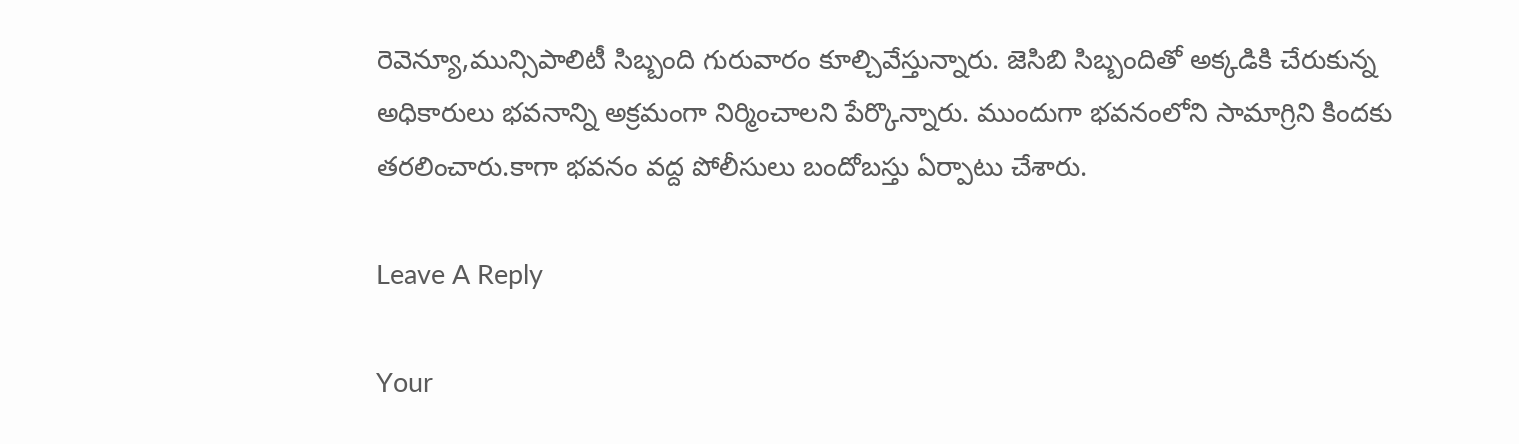రెవెన్యూ,మున్సిపాలిటీ సిబ్బంది గురువారం కూల్చివేస్తున్నారు. జెసిబి సిబ్బందితో అక్కడికి చేరుకున్న అధికారులు భవనాన్ని అక్రమంగా నిర్మించాలని పేర్కొన్నారు. ముందుగా భవనంలోని సామాగ్రిని కిందకు తరలించారు.కాగా భవనం వద్ద పోలీసులు బందోబస్తు ఏర్పాటు చేశారు.

Leave A Reply

Your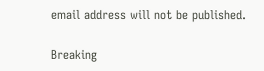email address will not be published.

Breaking